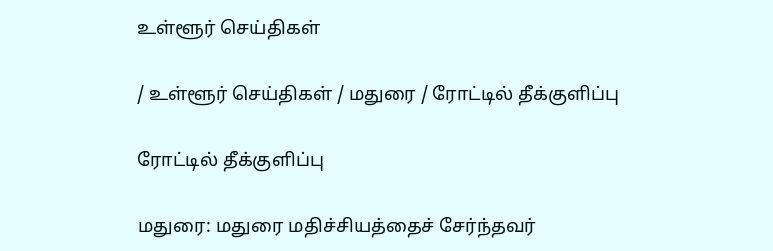உள்ளூர் செய்திகள்

/ உள்ளூர் செய்திகள் / மதுரை / ரோட்டில் தீக்குளிப்பு

ரோட்டில் தீக்குளிப்பு

மதுரை: மதுரை மதிச்சியத்தைச் சேர்ந்தவர்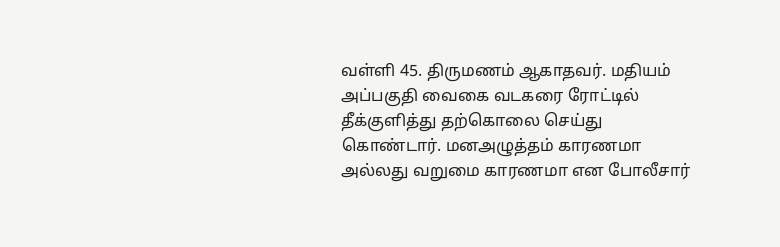வள்ளி 45. திருமணம் ஆகாதவர். மதியம் அப்பகுதி வைகை வடகரை ரோட்டில் தீக்குளித்து தற்கொலை செய்து கொண்டார். மனஅழுத்தம் காரணமா அல்லது வறுமை காரணமா என போலீசார்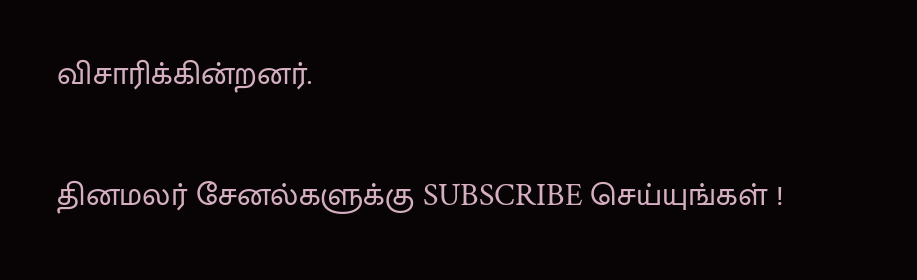விசாரிக்கின்றனர்.


தினமலர் சேனல்களுக்கு SUBSCRIBE செய்யுங்கள் !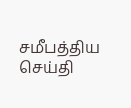சமீபத்திய செய்தி